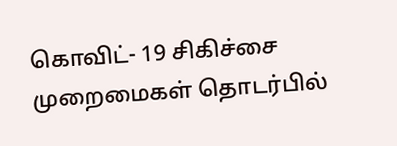கொவிட்- 19 சிகிச்சை முறைமைகள் தொடர்பில்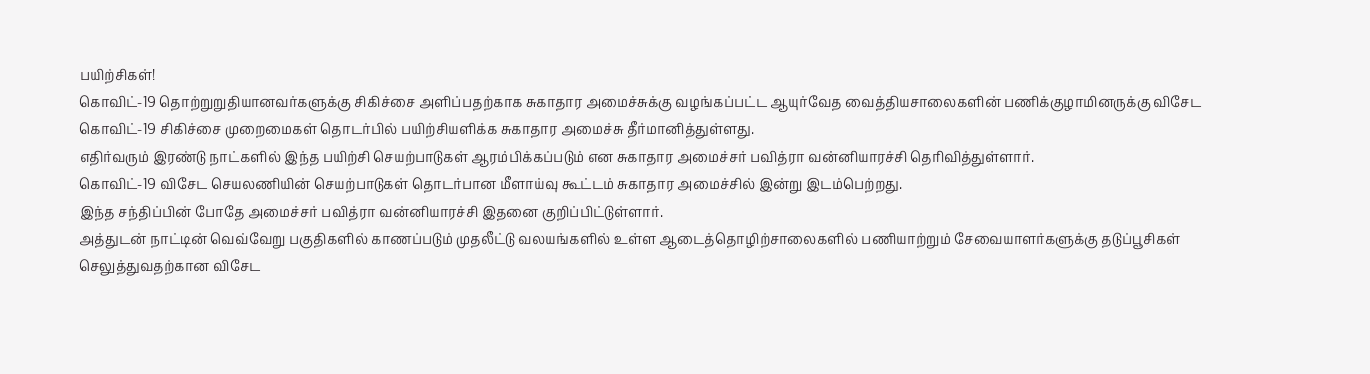பயிற்சிகள்!
கொவிட்-19 தொற்றுறுதியானவர்களுக்கு சிகிச்சை அளிப்பதற்காக சுகாதார அமைச்சுக்கு வழங்கப்பட்ட ஆயுர்வேத வைத்தியசாலைகளின் பணிக்குழாமினருக்கு விசேட கொவிட்-19 சிகிச்சை முறைமைகள் தொடர்பில் பயிற்சியளிக்க சுகாதார அமைச்சு தீர்மானித்துள்ளது.
எதிர்வரும் இரண்டு நாட்களில் இந்த பயிற்சி செயற்பாடுகள் ஆரம்பிக்கப்படும் என சுகாதார அமைச்சர் பவித்ரா வன்னியாரச்சி தெரிவித்துள்ளார்.
கொவிட்-19 விசேட செயலணியின் செயற்பாடுகள் தொடர்பான மீளாய்வு கூட்டம் சுகாதார அமைச்சில் இன்று இடம்பெற்றது.
இந்த சந்திப்பின் போதே அமைச்சர் பவித்ரா வன்னியாரச்சி இதனை குறிப்பிட்டுள்ளார்.
அத்துடன் நாட்டின் வெவ்வேறு பகுதிகளில் காணப்படும் முதலீட்டு வலயங்களில் உள்ள ஆடைத்தொழிற்சாலைகளில் பணியாற்றும் சேவையாளர்களுக்கு தடுப்பூசிகள் செலுத்துவதற்கான விசேட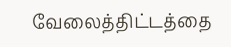வேலைத்திட்டத்தை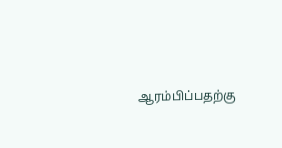ஆரம்பிப்பதற்கு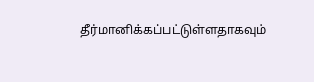தீர்மானிக்கப்பட்டுள்ளதாகவும்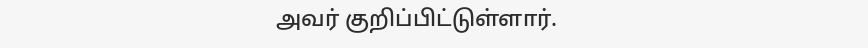அவர் குறிப்பிட்டுள்ளார்.